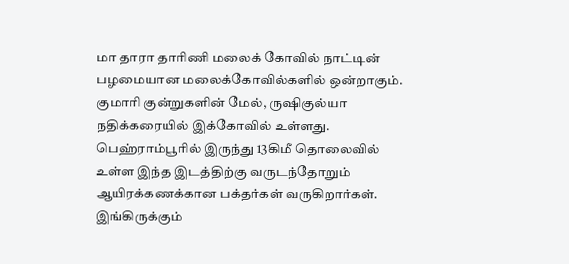மா தாரா தாரிணி மலைக் கோவில் நாட்டின் பழமையான மலைக்கோவில்களில் ஒன்றாகும். குமாரி குன்றுகளின் மேல், ருஷிகுல்யா நதிக்கரையில் இக்கோவில் உள்ளது.
பெஹ்ராம்பூரில் இருந்து 13கிமீ தொலைவில் உள்ள இந்த இடத்திற்கு வருடந்தோறும் ஆயிரக்கணக்கான பக்தர்கள் வருகிறார்கள்.
இங்கிருக்கும்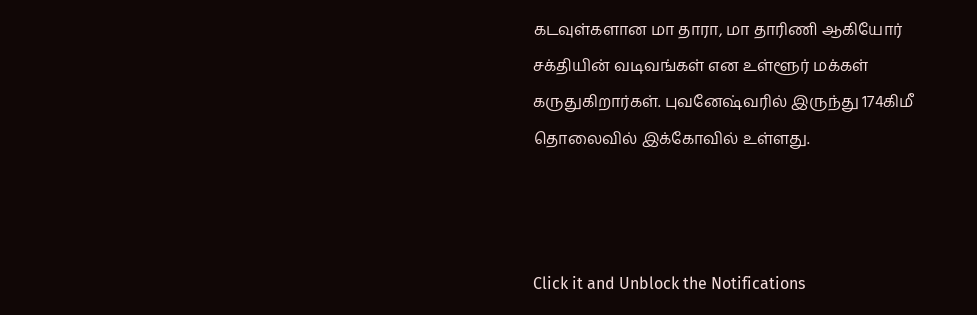கடவுள்களான மா தாரா, மா தாரிணி ஆகியோர் சக்தியின் வடிவங்கள் என உள்ளூர் மக்கள் கருதுகிறார்கள். புவனேஷ்வரில் இருந்து 174கிமீ தொலைவில் இக்கோவில் உள்ளது.



Click it and Unblock the Notifications